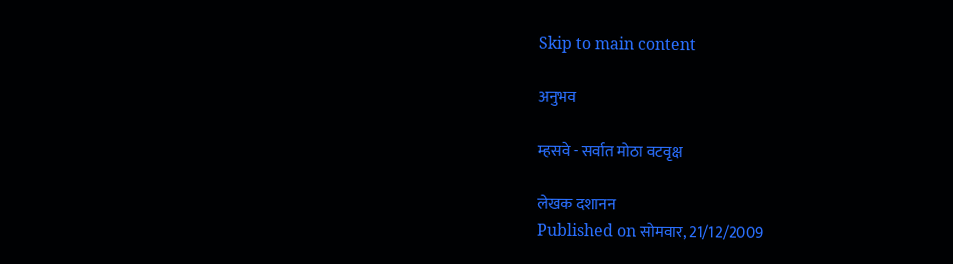Skip to main content

अनुभव

म्हसवे - सर्वात मोठा वटवृक्ष

लेखक दशानन
Published on सोमवार, 21/12/2009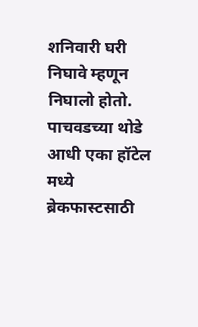शनिवारी घरी निघावे म्हणून निघालो होतो. पाचवडच्या थोडे आधी एका हॉटेल मध्ये ब्रेकफास्टसाठी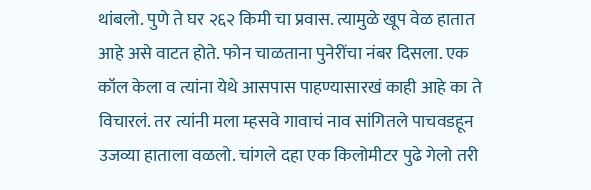थांबलो. पुणे ते घर २६२ किमी चा प्रवास. त्यामुळे खूप वेळ हातात आहे असे वाटत होते. फोन चाळताना पुनेरींचा नंबर दिसला. एक कॉल केला व त्यांना येथे आसपास पाहण्यासारखं काही आहे का ते विचारलं. तर त्यांनी मला म्हसवे गावाचं नाव सांगितले पाचवडहून उजव्या हाताला वळलो. चांगले दहा एक किलोमीटर पुढे गेलो तरी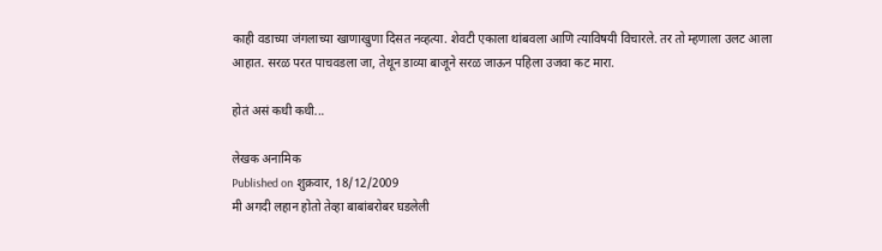काही वडाच्या जंगलाच्या खाणाखुणा दिसत नव्हत्या. शेवटी एकाला थांबवला आणि त्याविषयी विचारले. तर तो म्हणाला उलट आला आहात. सरळ परत पाचवडला जा, तेथून डाव्या बाजूने सरळ जाऊन पहिला उजवा कट मारा.

होतं असं कधी कधी...

लेखक अनामिक
Published on शुक्रवार, 18/12/2009
मी अगदी लहान होतो तेव्हा बाबांबरोबर घडलेली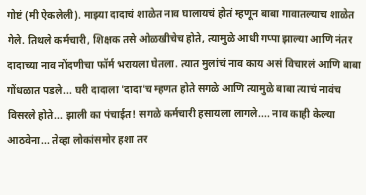गोष्टं (मी ऐकलेली). माझ्या दादाचं शाळेत नाव घालायचं होतं म्हणून बाबा गावातल्याच शाळेत गेले. तिथले कर्मचारी, शिक्षक तसे ओळखीचेच होते, त्यामुळे आधी गप्पा झाल्या आणि नंतर दादाच्या नाव नोंदणीचा फॉर्म भरायला घेतला. त्यात मुलांचं नाव काय असं विचारलं आणि बाबा गोंधळात पडले... घरी दादाला 'दादा'च म्हणत होते सगळे आणि त्यामुळे बाबा त्याचं नावंच विसरले होते... झाली का पंचाईत! सगळे कर्मचारी हसायला लागले.... नाव काही केल्या आठवेना... तेव्हा लोकांसमोर हशा तर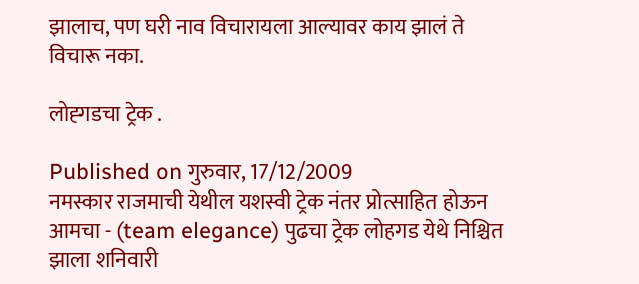झालाच, पण घरी नाव विचारायला आल्यावर काय झालं ते विचारू नका.

लोह्गडचा ट्रेक .

Published on गुरुवार, 17/12/2009
नमस्कार राजमाची येथील यशस्वी ट्रेक नंतर प्रोत्साहित होऊन आमचा - (team elegance) पुढचा ट्रेक लोहगड येथे निश्चित झाला शनिवारी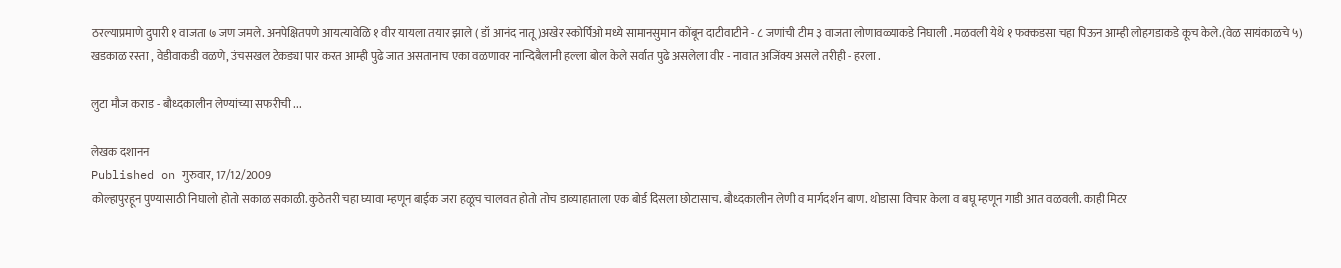ठरल्याप्रमाणे दुपारी १ वाजता ७ जण जमले. अनपेक्षितपणे आयत्यावेळि १ वीर यायला तयार झाले ( डॉ आनंद नातू)अखेर स्कोर्पिओ मध्ये सामानसुमान कोंबून दाटीवाटीने - ८ जणांची टीम ३ वाजता लोणावळ्याकडे निघाली . मळवली येथे १ फक्कडसा चहा पिऊन आम्ही लोहगडाकडे कूच केले.(वेळ सायंकाळचे ५) खडकाळ रस्ता , वेडीवाकडी वळणे, उंचसखल टेकड्या पार करत आम्ही पुढे जात असतानाच एका वळणावर नान्दिबैलानी हल्ला बोल केले सर्वात पुढे असलेला वीर - नावात अजिंक्य असले तरीही - हरला .

लुटा मौज कराड - बौध्दकालीन लेण्यांच्या सफरीची ...

लेखक दशानन
Published on गुरुवार, 17/12/2009
कोल्हापुरहून पुण्यासाठी निघालो होतो सकाळ सकाळी. कुठेतरी चहा घ्यावा म्हणून बाईक जरा हळूच चालवत होतो तोच डाव्याहाताला एक बोर्ड दिसला छोटासाच. बौध्दकालीन लेणी व मार्गदर्शन बाण. थोडासा विचार केला व बघू म्हणून गाडी आत वळवली. काही मिटर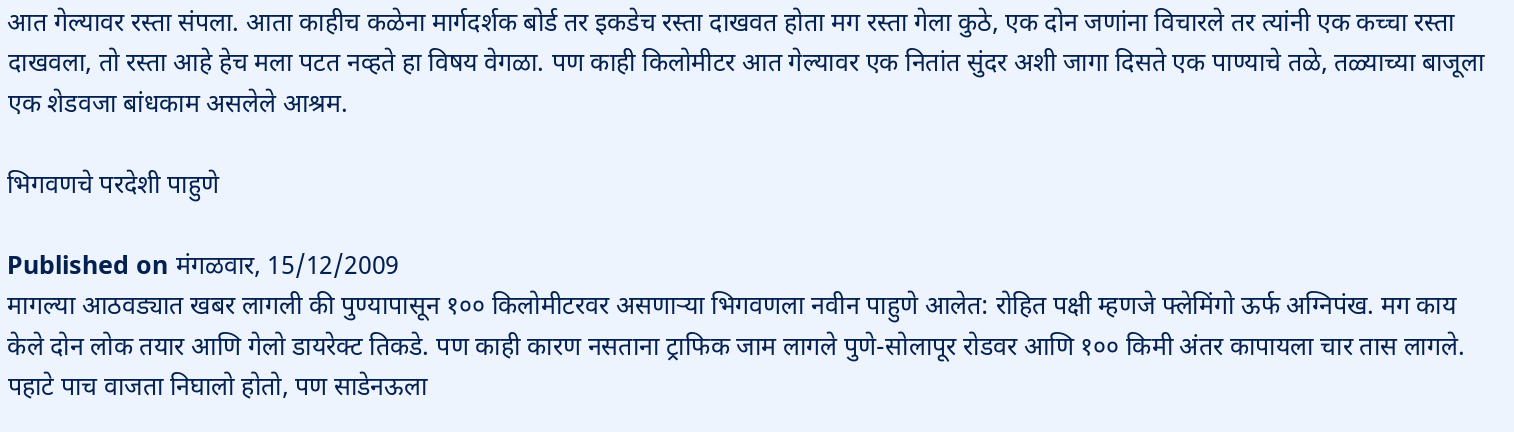आत गेल्यावर रस्ता संपला. आता काहीच कळेना मार्गदर्शक बोर्ड तर इकडेच रस्ता दाखवत होता मग रस्ता गेला कुठे, एक दोन जणांना विचारले तर त्यांनी एक कच्चा रस्ता दाखवला, तो रस्ता आहे हेच मला पटत नव्हते हा विषय वेगळा. पण काही किलोमीटर आत गेल्यावर एक नितांत सुंदर अशी जागा दिसते एक पाण्याचे तळे, तळ्याच्या बाजूला एक शेडवजा बांधकाम असलेले आश्रम.

भिगवणचे परदेशी पाहुणे

Published on मंगळवार, 15/12/2009
मागल्या आठवड्यात खबर लागली की पुण्यापासून १०० किलोमीटरवर असणाऱ्या भिगवणला नवीन पाहुणे आलेत: रोहित पक्षी म्हणजे फ्लेमिंगो ऊर्फ अग्निपंख. मग काय केले दोन लोक तयार आणि गेलो डायरेक्ट तिकडे. पण काही कारण नसताना ट्राफिक जाम लागले पुणे-सोलापूर रोडवर आणि १०० किमी अंतर कापायला चार तास लागले. पहाटे पाच वाजता निघालो होतो, पण साडेनऊला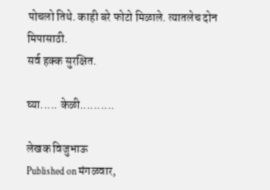पोचलो तिथे. काही बरे फोटो मिळाले. त्यातलेच दोन मिपासाठी.
सर्व हक्क सुरक्षित.

घ्या..... केळी..........

लेखक विजुभाऊ
Published on मंगळवार,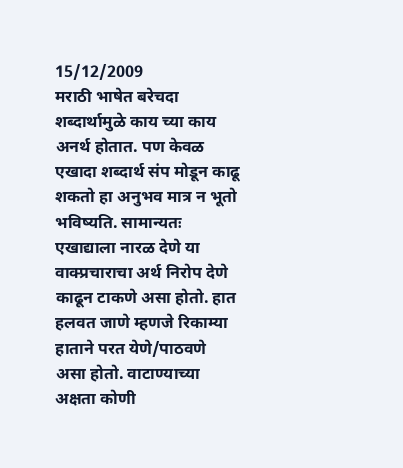15/12/2009
मराठी भाषेत बरेचदा शब्दार्थामुळे काय च्या काय अनर्थ होतात. पण केवळ एखादा शब्दार्थ संप मोडून काढू शकतो हा अनुभव मात्र न भूतो भविष्यति. सामान्यतः एखाद्याला नारळ देणे या वाक्प्रचाराचा अर्थ निरोप देणे काढून टाकणे असा होतो. हात हलवत जाणे म्हणजे रिकाम्या हाताने परत येणे/पाठवणे असा होतो. वाटाण्याच्या अक्षता कोणी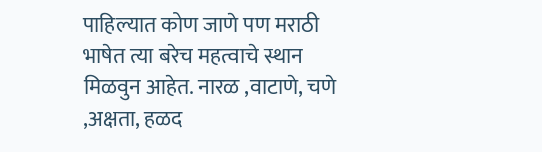पाहिल्यात कोण जाणे पण मराठी भाषेत त्या बरेच महत्वाचे स्थान मिळवुन आहेत. नारळ ,वाटाणे, चणे ,अक्षता, हळद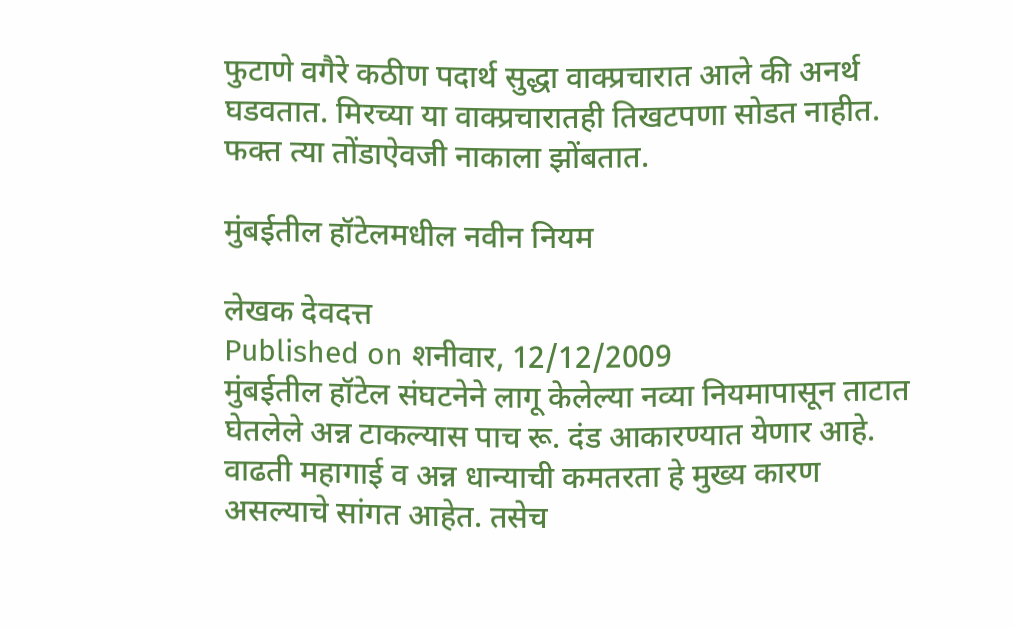फुटाणे वगैरे कठीण पदार्थ सुद्धा वाक्प्रचारात आले की अनर्थ घडवतात. मिरच्या या वाक्प्रचारातही तिखटपणा सोडत नाहीत. फक्त त्या तोंडाऐवजी नाकाला झोंबतात.

मुंबईतील हॉटेलमधील नवीन नियम

लेखक देवदत्त
Published on शनीवार, 12/12/2009
मुंबईतील हॉटेल संघटनेने लागू केलेल्या नव्या नियमापासून ताटात घेतलेले अन्न टाकल्यास पाच रू. दंड आकारण्यात येणार आहे. वाढती महागाई व अन्न धान्याची कमतरता हे मुख्य कारण असल्याचे सांगत आहेत. तसेच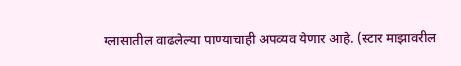ग्लासातील वाढलेल्या पाण्याचाही अपव्यव येणार आहे. (स्टार माझावरील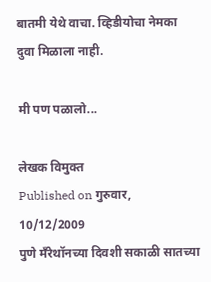बातमी येथे वाचा. व्हिडीयोचा नेमका दुवा मिळाला नाही.

मी पण पळालो...

लेखक विमुक्त
Published on गुरुवार, 10/12/2009
पुणे मँरेथॉनच्या दिवशी सकाळी सातच्या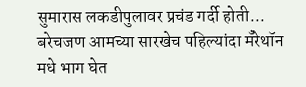सुमारास लकडीपुलावर प्रचंड गर्दी होती... बरेचजण आमच्या सारखेच पहिल्यांदा मँरेथॉन मधे भाग घेत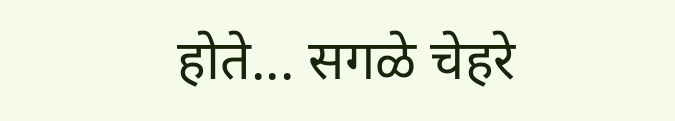होते... सगळे चेहरे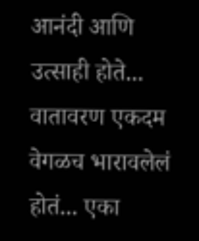आनंदी आणि उत्साही होते... वातावरण एकदम वेगळच भारावलेलं होतं... एका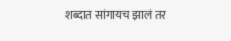शब्दात सांगायच झालं तर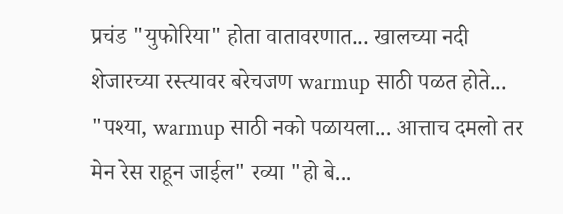प्रचंड "युफोरिया" होता वातावरणात... खालच्या नदी शेजारच्या रस्त्यावर बरेचजण warmup साठी पळत होते... "पश्या, warmup साठी नको पळायला... आत्ताच दमलो तर मेन रेस राहून जाईल" रव्या "हो बे...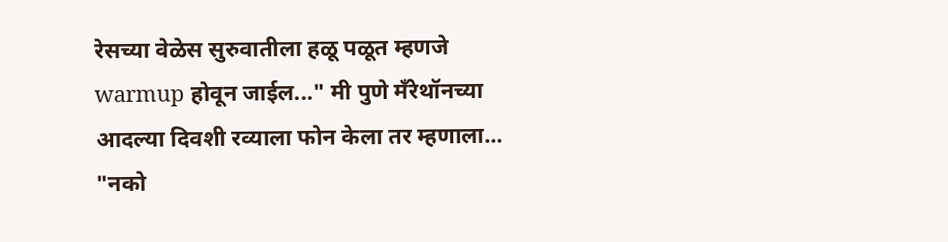रेसच्या वेळेस सुरुवातीला हळू पळूत म्हणजे warmup होवून जाईल..." मी पुणे मँरेथॉनच्या आदल्या दिवशी रव्याला फोन केला तर म्हणाला... "नको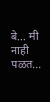बे... मी नाही पळत...